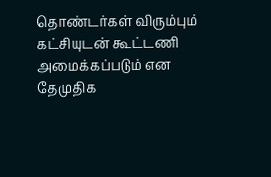தொண்டர்கள் விரும்பும் கட்சியுடன் கூட்டணி அமைக்கப்படும் என தேமுதிக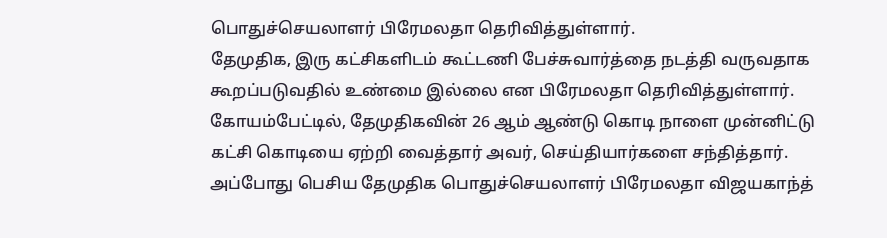பொதுச்செயலாளர் பிரேமலதா தெரிவித்துள்ளார்.
தேமுதிக, இரு கட்சிகளிடம் கூட்டணி பேச்சுவார்த்தை நடத்தி வருவதாக கூறப்படுவதில் உண்மை இல்லை என பிரேமலதா தெரிவித்துள்ளார். கோயம்பேட்டில், தேமுதிகவின் 26 ஆம் ஆண்டு கொடி நாளை முன்னிட்டு கட்சி கொடியை ஏற்றி வைத்தார் அவர், செய்தியார்களை சந்தித்தார். அப்போது பெசிய தேமுதிக பொதுச்செயலாளர் பிரேமலதா விஜயகாந்த்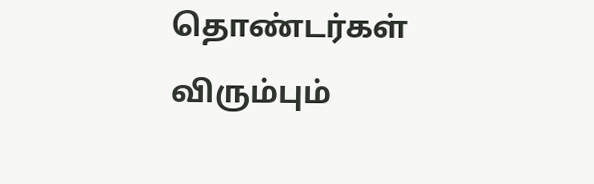தொண்டர்கள் விரும்பும்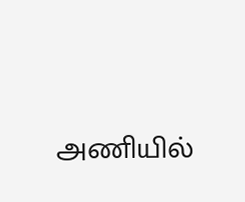அணியில்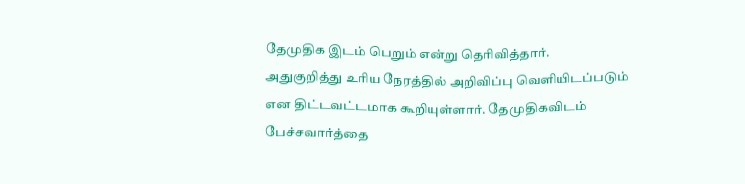தேமுதிக இடம் பெறும் என்று தெரிவித்தார்.
அதுகுறித்து உரிய நேரத்தில் அறிவிப்பு வெளியிடப்படும் என திட்டவட்டமாக கூறியுள்ளார். தேமுதிகவிடம் பேச்சவார்த்தை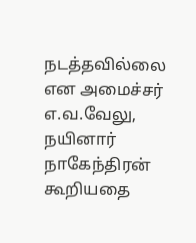நடத்தவில்லை என அமைச்சர் எ.வ.வேலு, நயினார் நாகேந்திரன் கூறியதை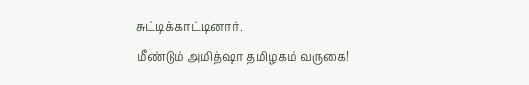சுட்டிக்காட்டினார்.
மீண்டும் அமித்ஷா தமிழகம் வருகை!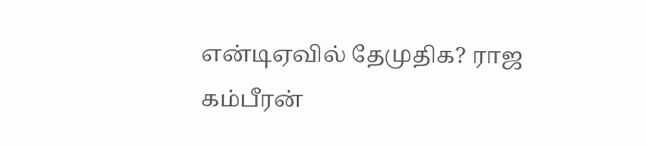என்டிஏவில் தேமுதிக? ராஜ கம்பீரன்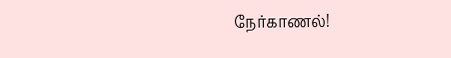நேர்காணல்!